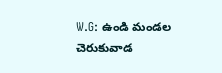W.G: ఉండి మండల చెరుకువాడ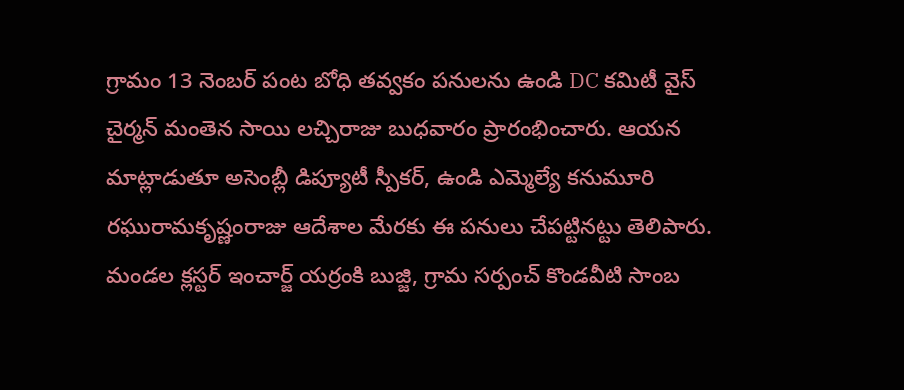గ్రామం 13 నెంబర్ పంట బోధి తవ్వకం పనులను ఉండి DC కమిటీ వైస్ చైర్మన్ మంతెన సాయి లచ్చిరాజు బుధవారం ప్రారంభించారు. ఆయన మాట్లాడుతూ అసెంబ్లీ డిప్యూటీ స్పీకర్, ఉండి ఎమ్మెల్యే కనుమూరి రఘురామకృష్ణంరాజు ఆదేశాల మేరకు ఈ పనులు చేపట్టినట్టు తెలిపారు. మండల క్లస్టర్ ఇంచార్జ్ యర్రంకి బుజ్జి, గ్రామ సర్పంచ్ కొండవీటి సాంబ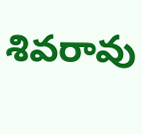శివరావు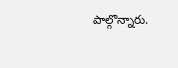పాల్గొన్నారు.